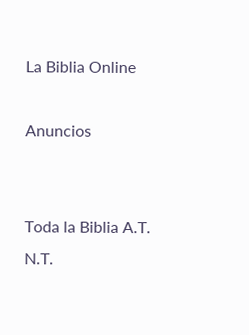La Biblia Online

Anuncios


Toda la Biblia A.T. N.T.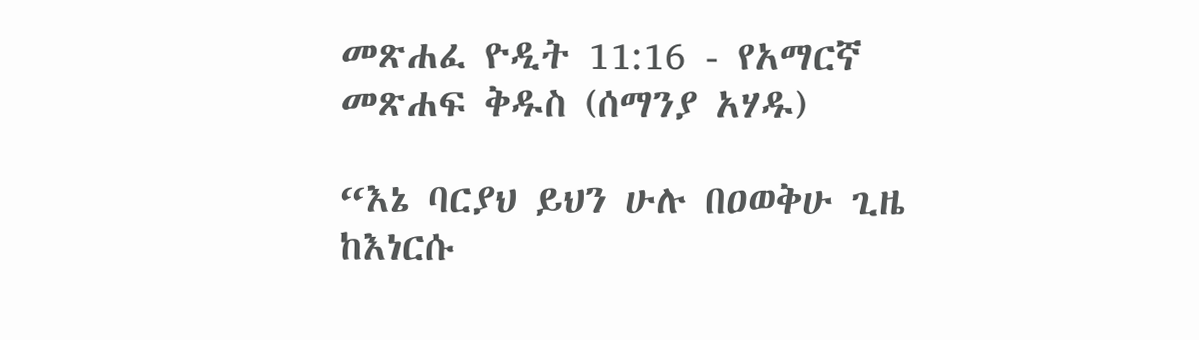መጽሐፈ ዮዲት 11:16 - የአማርኛ መጽሐፍ ቅዱስ (ሰማንያ አሃዱ)

“እኔ ባርያህ ይህን ሁሉ በዐወቅሁ ጊዜ ከእነርሱ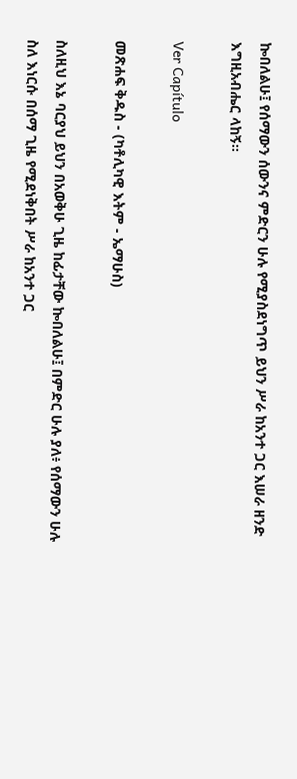ኰበለልሁ፤ የሰማውን ሰውንና ምድርን ሁሉ የሚያስደነግጥ ይህን ሥራ ከአንተ ጋር እሠራ ዘንድ እግዚአብሔር ላከኝ።

Ver Capítulo

መጽሐፍ ቅዱስ - (ካቶሊካዊ እትም - ኤማሁስ)

ስለዚህ እኔ ባርያህ ይህን በአወቅሁ ጊዜ ከፊታቸው ኰበለልሁ፤ በምድር ሁሉ ያለ፥ የሰማውን ሁሉ ስለ እነርሱ በሰማ ጊዜ የሚደነቅበት ሥራ ከአንተ ጋር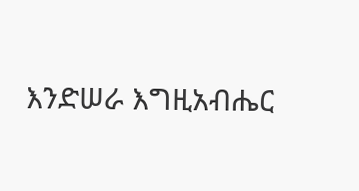እንድሠራ እግዚአብሔር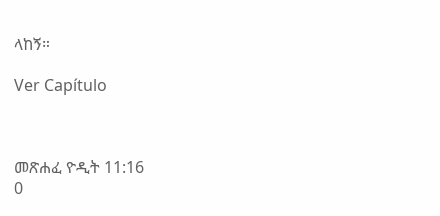ላከኝ።

Ver Capítulo



መጽሐፈ ዮዲት 11:16
0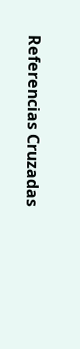Referencias Cruzadas